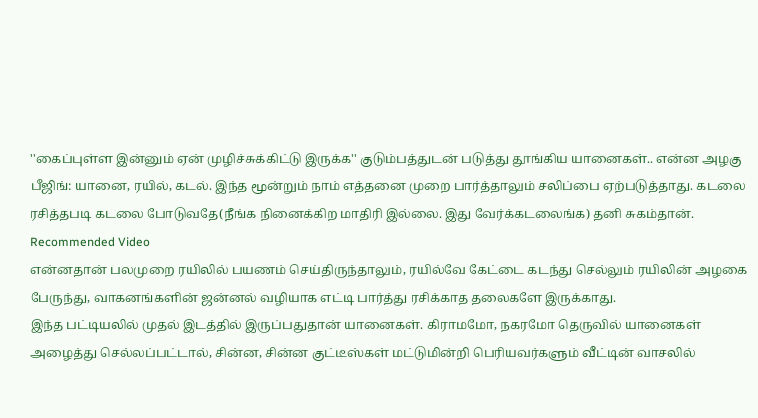''கைப்புள்ள இன்னும் ஏன் முழிச்சுக்கிட்டு இருக்க'' குடும்பத்துடன் படுத்து தூங்கிய யானைகள்.. என்ன அழகு
பீஜிங்: யானை, ரயில், கடல். இந்த மூன்றும் நாம் எத்தனை முறை பார்த்தாலும் சலிப்பை ஏற்படுத்தாது. கடலை ரசித்தபடி கடலை போடுவதே(நீங்க நினைக்கிற மாதிரி இல்லை. இது வேர்க்கடலைங்க) தனி சுகம்தான்.
Recommended Video
என்னதான் பலமுறை ரயிலில் பயணம் செய்திருந்தாலும், ரயில்வே கேட்டை கடந்து செல்லும் ரயிலின் அழகை பேருந்து, வாகனங்களின் ஜன்னல் வழியாக எட்டி பார்த்து ரசிக்காத தலைகளே இருக்காது.
இந்த பட்டியலில் முதல் இடத்தில் இருப்பதுதான் யானைகள். கிராமமோ, நகரமோ தெருவில் யானைகள் அழைத்து செல்லப்பட்டால், சின்ன, சின்ன குட்டீஸ்கள் மட்டுமின்றி பெரியவர்களும் வீட்டின் வாசலில்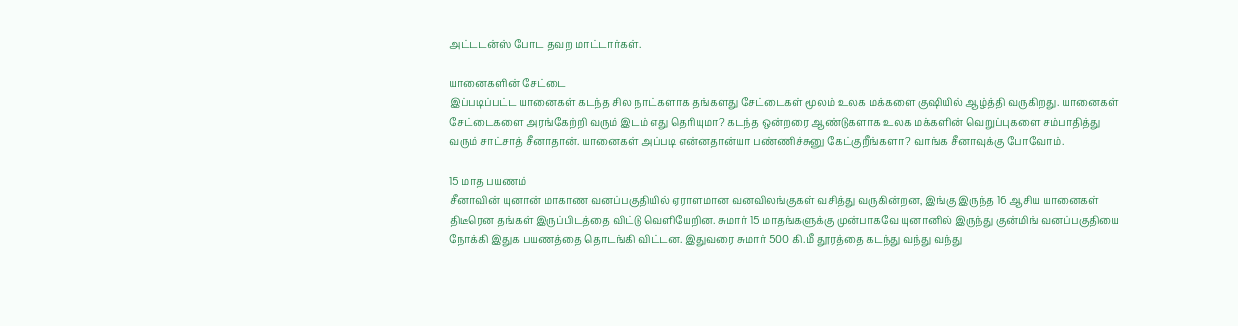அட்டடன்ஸ் போட தவற மாட்டார்கள்.

யானைகளின் சேட்டை
இப்படிப்பட்ட யானைகள் கடந்த சில நாட்களாக தங்களது சேட்டைகள் மூலம் உலக மக்களை குஷியில் ஆழ்த்தி வருகிறது. யானைகள் சேட்டைகளை அரங்கேற்றி வரும் இடம் எது தெரியுமா? கடந்த ஒன்றரை ஆண்டுகளாக உலக மக்களின் வெறுப்புகளை சம்பாதித்து வரும் சாட்சாத் சீனாதான். யானைகள் அப்படி என்னதான்யா பண்ணிச்சுனு கேட்குறீங்களா? வாங்க சீனாவுக்கு போவோம்.

15 மாத பயணம்
சீனாவின் யுனான் மாகாண வனப்பகுதியில் ஏராளமான வனவிலங்குகள் வசித்து வருகின்றன, இங்கு இருந்த 16 ஆசிய யானைகள் திடீரென தங்கள் இருப்பிடத்தை விட்டு வெளியேறின. சுமார் 15 மாதங்களுக்கு முன்பாகவே யுனானில் இருந்து குன்மிங் வனப்பகுதியை நோக்கி இதுக பயணத்தை தொடங்கி விட்டன. இதுவரை சுமார் 500 கி.மீ தூரத்தை கடந்து வந்து வந்து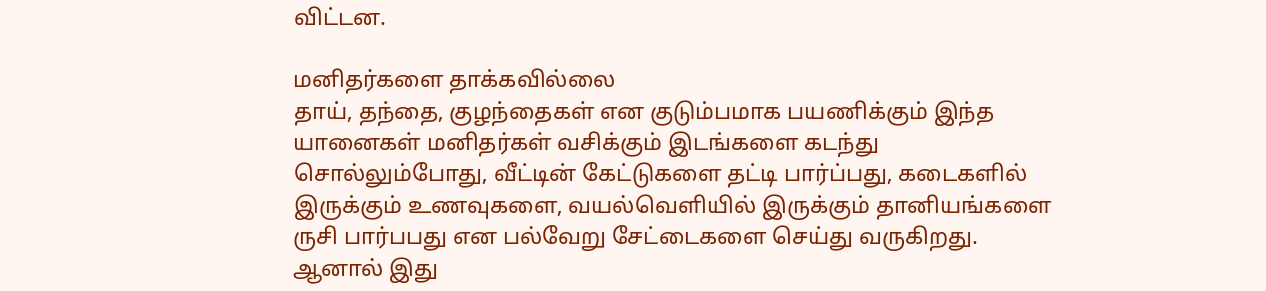விட்டன.

மனிதர்களை தாக்கவில்லை
தாய், தந்தை, குழந்தைகள் என குடும்பமாக பயணிக்கும் இந்த யானைகள் மனிதர்கள் வசிக்கும் இடங்களை கடந்து சொல்லும்போது, வீட்டின் கேட்டுகளை தட்டி பார்ப்பது, கடைகளில் இருக்கும் உணவுகளை, வயல்வெளியில் இருக்கும் தானியங்களை ருசி பார்பபது என பல்வேறு சேட்டைகளை செய்து வருகிறது. ஆனால் இது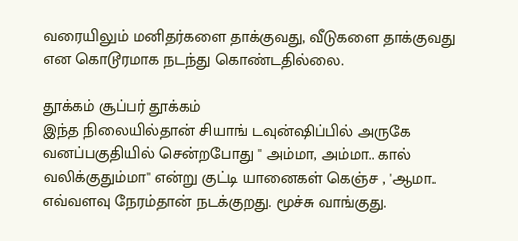வரையிலும் மனிதர்களை தாக்குவது, வீடுகளை தாக்குவது என கொடூரமாக நடந்து கொண்டதில்லை.

தூக்கம் சூப்பர் தூக்கம்
இந்த நிலையில்தான் சியாங் டவுன்ஷிப்பில் அருகே வனப்பகுதியில் சென்றபோது '' அம்மா, அம்மா.. கால் வலிக்குதும்மா'' என்று குட்டி யானைகள் கெஞ்ச , 'ஆமா.. எவ்வளவு நேரம்தான் நடக்குறது. மூச்சு வாங்குது.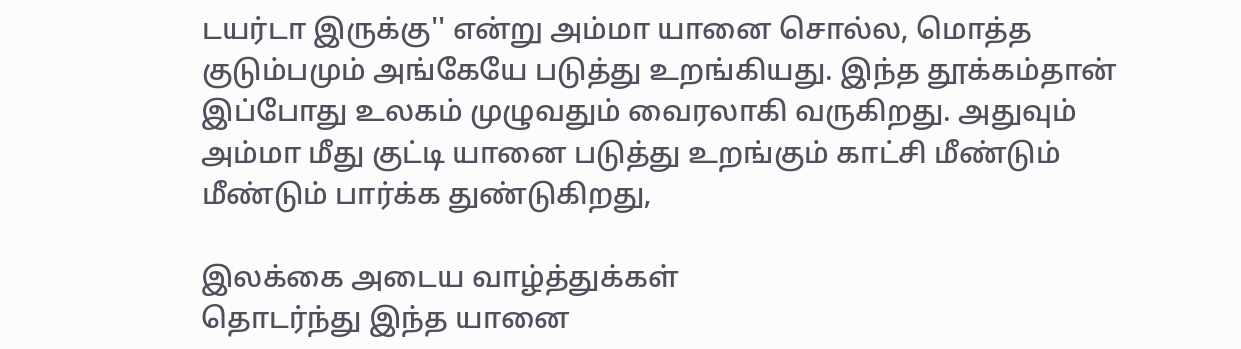டயர்டா இருக்கு'' என்று அம்மா யானை சொல்ல, மொத்த குடும்பமும் அங்கேயே படுத்து உறங்கியது. இந்த தூக்கம்தான் இப்போது உலகம் முழுவதும் வைரலாகி வருகிறது. அதுவும் அம்மா மீது குட்டி யானை படுத்து உறங்கும் காட்சி மீண்டும் மீண்டும் பார்க்க துண்டுகிறது,

இலக்கை அடைய வாழ்த்துக்கள்
தொடர்ந்து இந்த யானை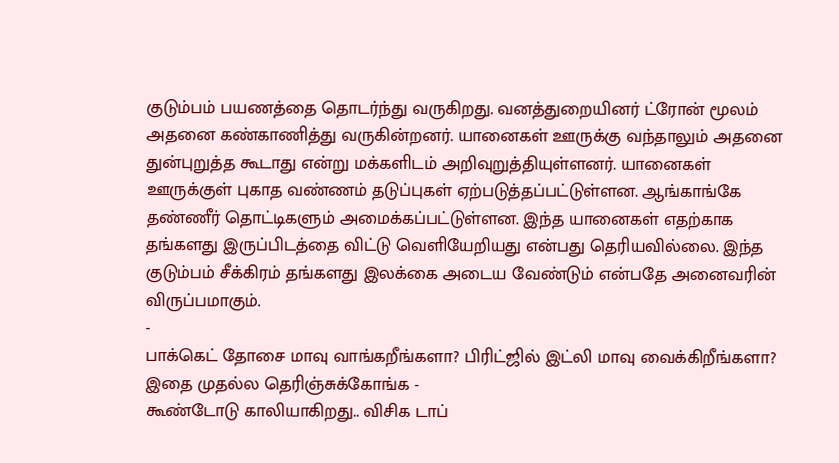குடும்பம் பயணத்தை தொடர்ந்து வருகிறது. வனத்துறையினர் ட்ரோன் மூலம் அதனை கண்காணித்து வருகின்றனர். யானைகள் ஊருக்கு வந்தாலும் அதனை துன்புறுத்த கூடாது என்று மக்களிடம் அறிவுறுத்தியுள்ளனர். யானைகள் ஊருக்குள் புகாத வண்ணம் தடுப்புகள் ஏற்படுத்தப்பட்டுள்ளன. ஆங்காங்கே தண்ணீர் தொட்டிகளும் அமைக்கப்பட்டுள்ளன. இந்த யானைகள் எதற்காக தங்களது இருப்பிடத்தை விட்டு வெளியேறியது என்பது தெரியவில்லை. இந்த குடும்பம் சீக்கிரம் தங்களது இலக்கை அடைய வேண்டும் என்பதே அனைவரின் விருப்பமாகும்.
-
பாக்கெட் தோசை மாவு வாங்கறீங்களா? பிரிட்ஜில் இட்லி மாவு வைக்கிறீங்களா? இதை முதல்ல தெரிஞ்சுக்கோங்க -
கூண்டோடு காலியாகிறது.. விசிக டாப்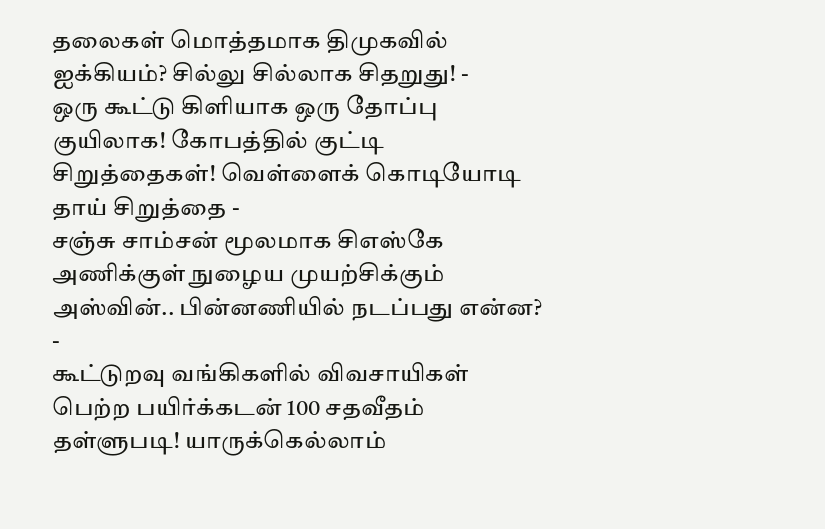தலைகள் மொத்தமாக திமுகவில் ஐக்கியம்? சில்லு சில்லாக சிதறுது! -
ஒரு கூட்டு கிளியாக ஒரு தோப்பு குயிலாக! கோபத்தில் குட்டி சிறுத்தைகள்! வெள்ளைக் கொடியோடி தாய் சிறுத்தை -
சஞ்சு சாம்சன் மூலமாக சிஎஸ்கே அணிக்குள் நுழைய முயற்சிக்கும் அஸ்வின்.. பின்னணியில் நடப்பது என்ன? -
கூட்டுறவு வங்கிகளில் விவசாயிகள் பெற்ற பயிர்க்கடன் 100 சதவீதம் தள்ளுபடி! யாருக்கெல்லாம்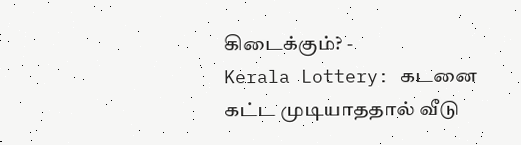கிடைக்கும்? -
Kerala Lottery: கடனை கட்ட முடியாததால் வீடு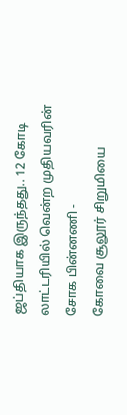ஜப்தியாக இருந்தது.. 12 கோடி லாட்டரியில் வென்ற முதியவரின் சோக பின்னணி -
கோவை சூலூர் சிறுமியை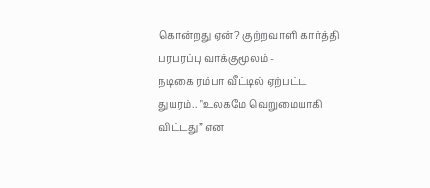கொன்றது ஏன்? குற்றவாளி கார்த்தி பரபரப்பு வாக்குமூலம் -
நடிகை ரம்பா வீட்டில் ஏற்பட்ட துயரம்.. "உலகமே வெறுமையாகி விட்டது” என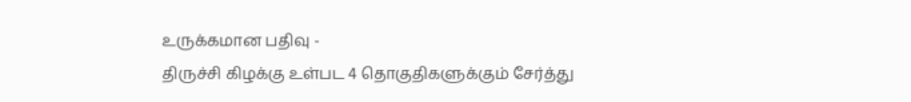உருக்கமான பதிவு -
திருச்சி கிழக்கு உள்பட 4 தொகுதிகளுக்கும் சேர்த்து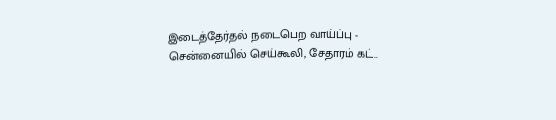இடைத்தேர்தல் நடைபெற வாய்ப்பு -
சென்னையில் செய்கூலி, சேதாரம் கட்..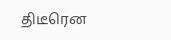திடீரென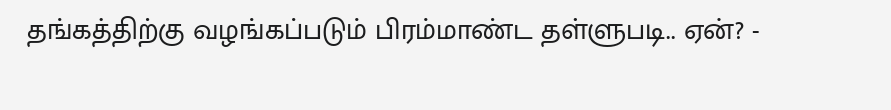தங்கத்திற்கு வழங்கப்படும் பிரம்மாண்ட தள்ளுபடி.. ஏன்? -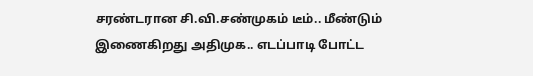சரண்டரான சி.வி.சண்முகம் டீம்.. மீண்டும் இணைகிறது அதிமுக.. எடப்பாடி போட்ட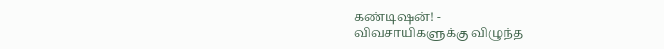கண்டிஷன்! -
விவசாயிகளுக்கு விழுந்த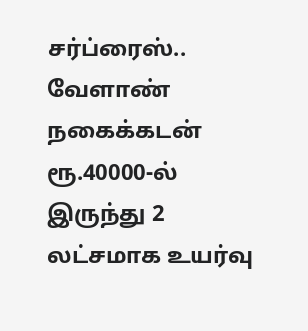சர்ப்ரைஸ்.. வேளாண் நகைக்கடன் ரூ.40000-ல் இருந்து 2 லட்சமாக உயர்வு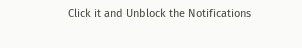Click it and Unblock the Notifications